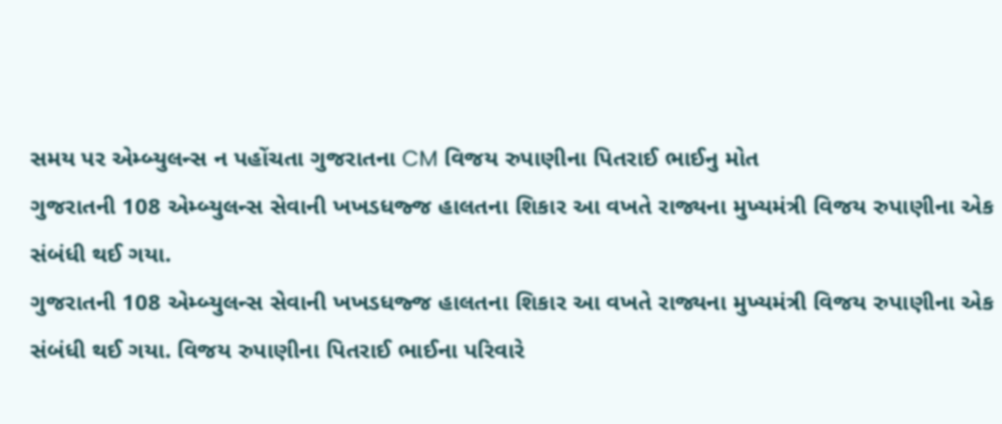સમય પર એમ્બ્યુલન્સ ન પહોંચતા ગુજરાતના CM વિજય રુપાણીના પિતરાઈ ભાઈનુ મોત
ગુજરાતની 108 એમ્બ્યુલન્સ સેવાની ખખડધજ્જ હાલતના શિકાર આ વખતે રાજ્યના મુખ્યમંત્રી વિજય રુપાણીના એક સંબંધી થઈ ગયા.
ગુજરાતની 108 એમ્બ્યુલન્સ સેવાની ખખડધજ્જ હાલતના શિકાર આ વખતે રાજ્યના મુખ્યમંત્રી વિજય રુપાણીના એક સંબંધી થઈ ગયા. વિજય રુપાણીના પિતરાઈ ભાઈના પરિવારે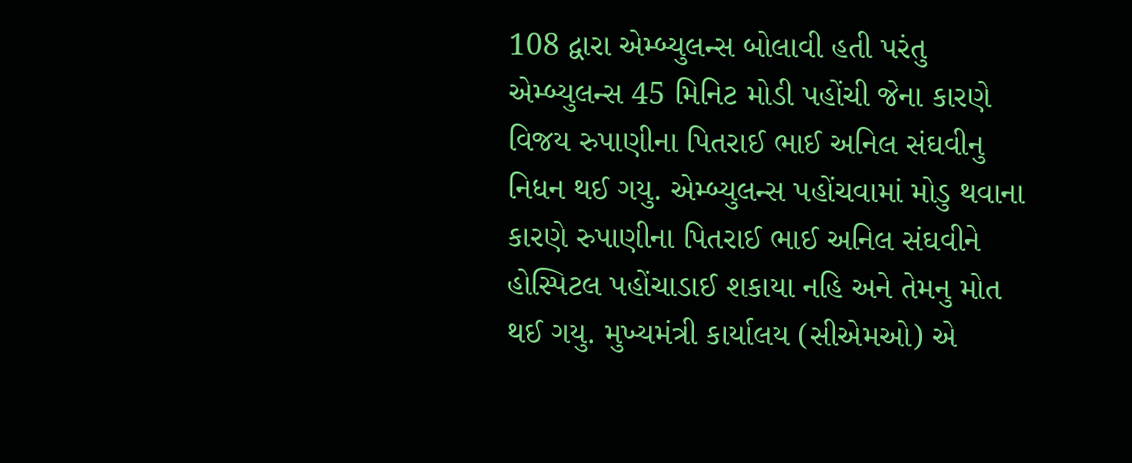108 દ્વારા એમ્બ્યુલન્સ બોલાવી હતી પરંતુ એમ્બ્યુલન્સ 45 મિનિટ મોડી પહોંચી જેના કારણે વિજય રુપાણીના પિતરાઈ ભાઈ અનિલ સંઘવીનુ નિધન થઈ ગયુ. એમ્બ્યુલન્સ પહોંચવામાં મોડુ થવાના કારણે રુપાણીના પિતરાઈ ભાઈ અનિલ સંઘવીને હોસ્પિટલ પહોંચાડાઈ શકાયા નહિ અને તેમનુ મોત થઈ ગયુ. મુખ્યમંત્રી કાર્યાલય (સીએમઓ) એ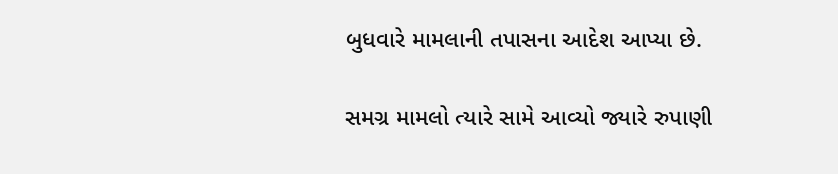બુધવારે મામલાની તપાસના આદેશ આપ્યા છે.

સમગ્ર મામલો ત્યારે સામે આવ્યો જ્યારે રુપાણી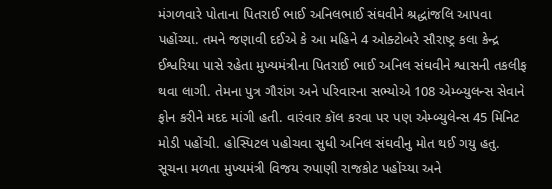મંગળવારે પોતાના પિતરાઈ ભાઈ અનિલભાઈ સંઘવીને શ્રદ્ધાંજલિ આપવા પહોંચ્યા. તમને જણાવી દઈએ કે આ મહિને 4 ઓક્ટોબરે સૌરાષ્ટ્ર કલા કેન્દ્ર ઈશ્વરિયા પાસે રહેતા મુખ્યમંત્રીના પિતરાઈ ભાઈ અનિલ સંઘવીને શ્વાસની તકલીફ થવા લાગી. તેમના પુત્ર ગૌરાંગ અને પરિવારના સભ્યોએ 108 એમ્બ્યુલન્સ સેવાને ફોન કરીને મદદ માંગી હતી. વારંવાર કૉલ કરવા પર પણ એમ્બ્યુલેન્સ 45 મિનિટ મોડી પહોંચી. હોસ્પિટલ પહોચવા સુધી અનિલ સંઘવીનુ મોત થઈ ગયુ હતુ.
સૂચના મળતા મુખ્યમંત્રી વિજય રુપાણી રાજકોટ પહોંચ્યા અને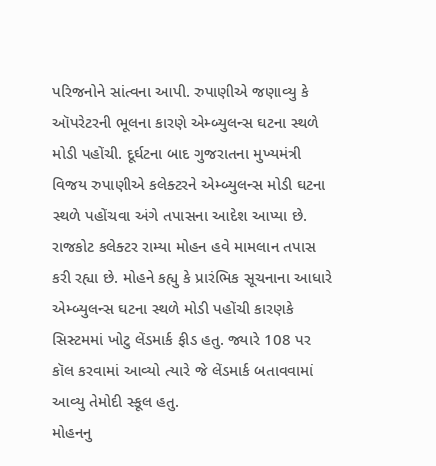પરિજનોને સાંત્વના આપી. રુપાણીએ જણાવ્યુ કે ઑપરેટરની ભૂલના કારણે એમ્બ્યુલન્સ ઘટના સ્થળે મોડી પહોંચી. દૂર્ઘટના બાદ ગુજરાતના મુખ્યમંત્રી વિજય રુપાણીએ કલેક્ટરને એમ્બ્યુલન્સ મોડી ઘટના સ્થળે પહોંચવા અંગે તપાસના આદેશ આપ્યા છે. રાજકોટ કલેક્ટર રામ્યા મોહન હવે મામલાન તપાસ કરી રહ્યા છે. મોહને કહ્યુ કે પ્રારંભિક સૂચનાના આધારે એમ્બ્યુલન્સ ઘટના સ્થળે મોડી પહોંચી કારણકે સિસ્ટમમાં ખોટુ લેંડમાર્ક ફીડ હતુ. જ્યારે 108 પર કૉલ કરવામાં આવ્યો ત્યારે જે લેંડમાર્ક બતાવવામાં આવ્યુ તેમોદી સ્કૂલ હતુ.
મોહનનુ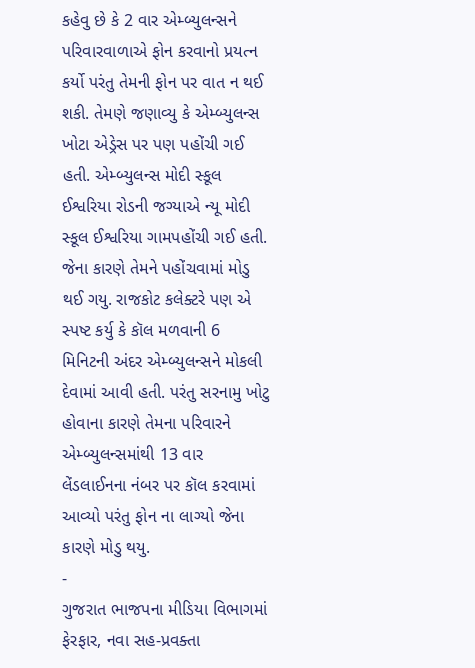કહેવુ છે કે 2 વાર એમ્બ્યુલન્સને પરિવારવાળાએ ફોન કરવાનો પ્રયત્ન કર્યો પરંતુ તેમની ફોન પર વાત ન થઈ શકી. તેમણે જણાવ્યુ કે એમ્બ્યુલન્સ ખોટા એડ્રેસ પર પણ પહોંચી ગઈ હતી. એમ્બ્યુલન્સ મોદી સ્કૂલ ઈશ્વરિયા રોડની જગ્યાએ ન્યૂ મોદી સ્કૂલ ઈશ્વરિયા ગામપહોંચી ગઈ હતી. જેના કારણે તેમને પહોંચવામાં મોડુ થઈ ગયુ. રાજકોટ કલેક્ટરે પણ એ સ્પષ્ટ કર્યુ કે કૉલ મળવાની 6 મિનિટની અંદર એમ્બ્યુલન્સને મોકલી દેવામાં આવી હતી. પરંતુ સરનામુ ખોટુ હોવાના કારણે તેમના પરિવારને એમ્બ્યુલન્સમાંથી 13 વાર લેંડલાઈનના નંબર પર કૉલ કરવામાં આવ્યો પરંતુ ફોન ના લાગ્યો જેના કારણે મોડુ થયુ.
-
ગુજરાત ભાજપના મીડિયા વિભાગમાં ફેરફાર, નવા સહ-પ્રવક્તા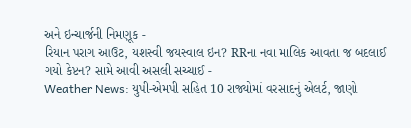અને ઇન્ચાર્જની નિમણૂક -
રિયાન પરાગ આઉટ, યશસ્વી જયસ્વાલ ઇન? RRના નવા માલિક આવતા જ બદલાઈ ગયો કેપ્ટન? સામે આવી અસલી સચ્ચાઈ -
Weather News: યુપી-એમપી સહિત 10 રાજ્યોમાં વરસાદનું એલર્ટ, જાણો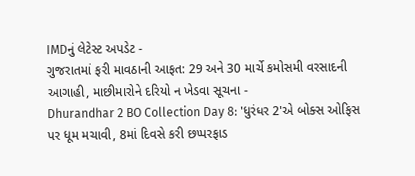IMDનું લેટેસ્ટ અપડેટ -
ગુજરાતમાં ફરી માવઠાની આફત: 29 અને 30 માર્ચે કમોસમી વરસાદની આગાહી, માછીમારોને દરિયો ન ખેડવા સૂચના -
Dhurandhar 2 BO Collection Day 8: 'ધુરંધર 2'એ બોક્સ ઓફિસ પર ધૂમ મચાવી, 8માં દિવસે કરી છપ્પરફાડ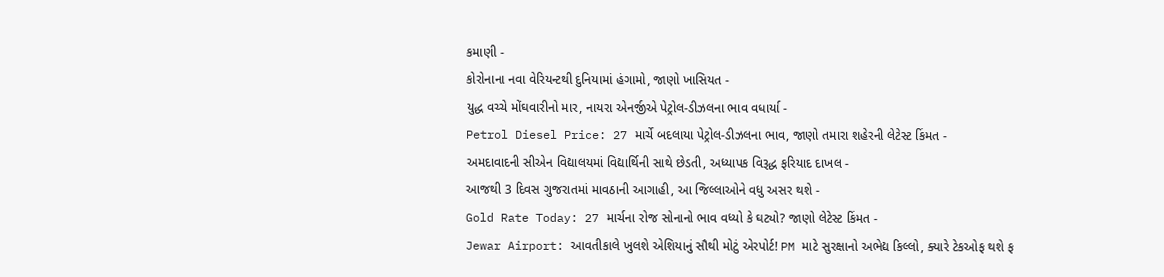કમાણી -
કોરોનાના નવા વેરિયન્ટથી દુનિયામાં હંગામો, જાણો ખાસિયત -
યુદ્ધ વચ્ચે મોંઘવારીનો માર, નાયરા એનર્જીએ પેટ્રોલ-ડીઝલના ભાવ વધાર્યા -
Petrol Diesel Price: 27 માર્ચે બદલાયા પેટ્રોલ-ડીઝલના ભાવ, જાણો તમારા શહેરની લેટેસ્ટ કિંમત -
અમદાવાદની સીએન વિદ્યાલયમાં વિદ્યાર્થિની સાથે છેડતી, અધ્યાપક વિરૂદ્ધ ફરિયાદ દાખલ -
આજથી 3 દિવસ ગુજરાતમાં માવઠાની આગાહી, આ જિલ્લાઓને વધુ અસર થશે -
Gold Rate Today: 27 માર્ચના રોજ સોનાનો ભાવ વધ્યો કે ઘટ્યો? જાણો લેટેસ્ટ કિંમત -
Jewar Airport: આવતીકાલે ખુલશે એશિયાનું સૌથી મોટું એરપોર્ટ! PM માટે સુરક્ષાનો અભેદ્ય કિલ્લો, ક્યારે ટેકઓફ થશે ફ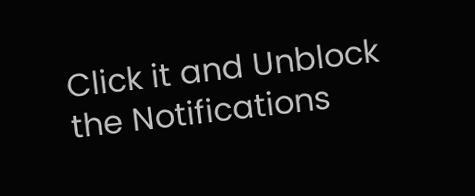Click it and Unblock the Notifications